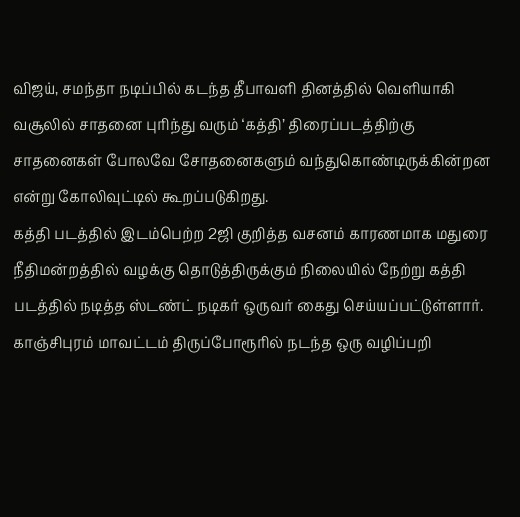விஜய், சமந்தா நடிப்பில் கடந்த தீபாவளி தினத்தில் வெளியாகி வசூலில் சாதனை புரிந்து வரும் ‘கத்தி’ திரைப்படத்திற்கு சாதனைகள் போலவே சோதனைகளும் வந்துகொண்டிருக்கின்றன என்று கோலிவுட்டில் கூறப்படுகிறது.
கத்தி படத்தில் இடம்பெற்ற 2ஜி குறித்த வசனம் காரணமாக மதுரை நீதிமன்றத்தில் வழக்கு தொடுத்திருக்கும் நிலையில் நேற்று கத்தி படத்தில் நடித்த ஸ்டண்ட் நடிகர் ஒருவர் கைது செய்யப்பட்டுள்ளார்.
காஞ்சிபுரம் மாவட்டம் திருப்போரூரில் நடந்த ஒரு வழிப்பறி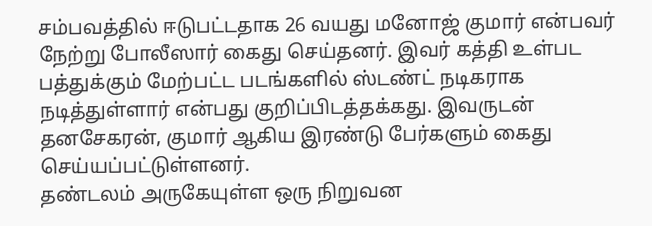சம்பவத்தில் ஈடுபட்டதாக 26 வயது மனோஜ் குமார் என்பவர் நேற்று போலீஸார் கைது செய்தனர். இவர் கத்தி உள்பட பத்துக்கும் மேற்பட்ட படங்களில் ஸ்டண்ட் நடிகராக நடித்துள்ளார் என்பது குறிப்பிடத்தக்கது. இவருடன் தனசேகரன், குமார் ஆகிய இரண்டு பேர்களும் கைது செய்யப்பட்டுள்ளனர்.
தண்டலம் அருகேயுள்ள ஒரு நிறுவன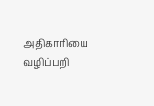அதிகாரியை வழிப்பறி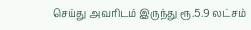செய்து அவரிடம் இருந்து ரூ.5.9 லட்சம்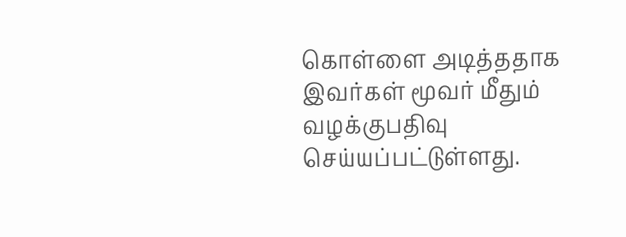கொள்ளை அடித்ததாக இவர்கள் மூவர் மீதும் வழக்குபதிவு செய்யப்பட்டுள்ளது.